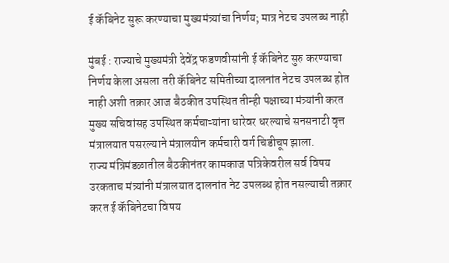ई कॅबिनेट सुरू करण्याचा मुख्यमंत्र्यांचा निर्णय; मात्र नेटच उपलब्ध नाही

मुंबई : राज्याचे मुख्यमंत्री देवेंद्र फडणवीसांनी ई कॅबिनेट सुरु करण्याचा निर्णय केला असला तरी कॅबिनेट समितीच्या दालनांत नेटच उपलब्ध होत नाही अशी तक्रार आज बैठकीत उपस्थित तीन्ही पक्षाच्या मंत्र्यांनी करत मुख्य सचिवांसह उपस्थित कर्मचाऱ्यांना धारेवर धरल्याचे सनसनाटी वृत्त मंत्रालयात पसरल्याने मंत्रालयीन कर्मचारी वर्ग चिडीचूप झाला.
राज्य मंत्रिमंडळातील बैठकीनंतर कामकाज पत्रिकेवरील सर्व विषय उरकताच मंत्र्यांनी मंत्रालयात दालनांत नेट उपलब्ध होत नसल्याची तक्रार करत ई कॅबिनेटचा विषय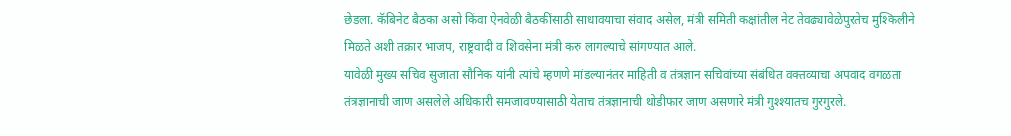छेडला. कॅबिनेट बैठका असो किंवा ऐनवेळी बैठकींसाठी साधावयाचा संवाद असेल, मंत्री समिती कक्षांतील नेट तेवढ्यावेळेपुरतेच मुश्किलीने मिळते अशी तक्रार भाजप, राष्ट्रवादी व शिवसेना मंत्री करु लागल्याचे सांगण्यात आले.
यावेळी मुख्य सचिव सुजाता सौनिक यांनी त्यांचे म्हणणे मांडल्यानंतर माहिती व तंत्रज्ञान सचिवांच्या संबंधित वक्तव्याचा अपवाद वगळता तंत्रज्ञानाची जाण असलेले अधिकारी समजावण्यासाठी येताच तंत्रज्ञानाची थोडीफार जाण असणारे मंत्री गुश्श्यातच गुरगुरले.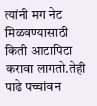त्यांनी मग नेट मिळवण्यासाठी किती आटापिटा करावा लागतो.तेही पाढे पच्चांवन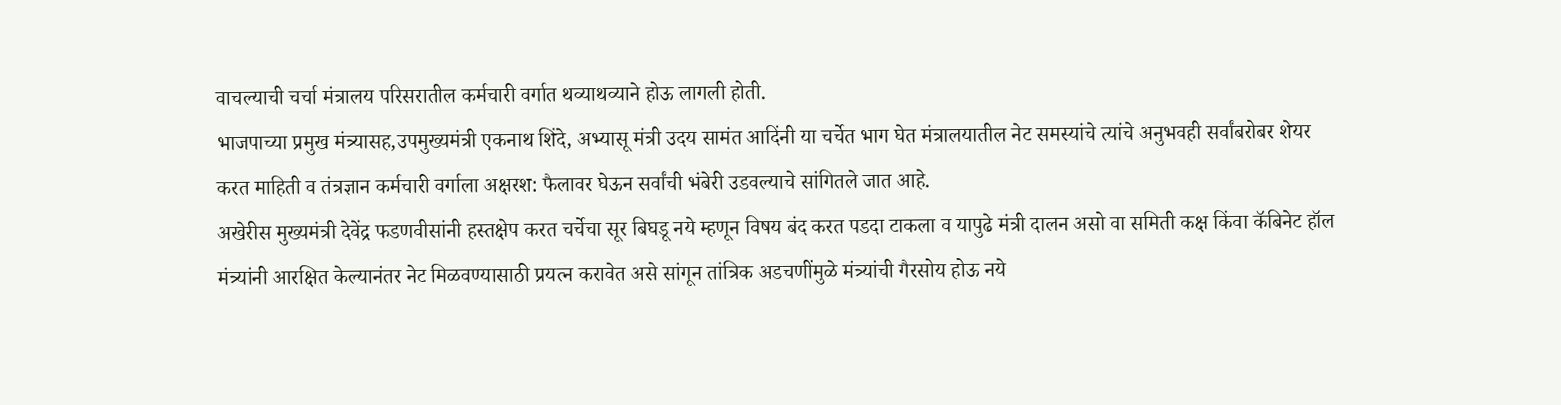वाचल्याची चर्चा मंत्रालय परिसरातील कर्मचारी वर्गात थव्याथव्याने होऊ लागली होती.
भाजपाच्या प्रमुख मंत्र्यासह,उपमुख्यमंत्री एकनाथ शिंदे, अभ्यासू मंत्री उदय सामंत आदिंनी या चर्चेत भाग घेत मंत्रालयातील नेट समस्यांचे त्यांचे अनुभवही सर्वांबरोबर शेयर करत माहिती व तंत्रज्ञान कर्मचारी वर्गाला अक्षरश: फैलावर घेऊन सर्वांची भंबेरी उडवल्याचे सांगितले जात आहे.
अखेरीस मुख्यमंत्री देवेंद्र फडणवीसांनी हस्तक्षेप करत चर्चेचा सूर बिघडू नये म्हणून विषय बंद करत पडदा टाकला व यापुढे मंत्री दालन असो वा समिती कक्ष किंवा कॅबिनेट हॉल मंत्र्यांनी आरक्षित केल्यानंतर नेट मिळवण्यासाठी प्रयत्न करावेत असे सांगून तांत्रिक अडचणींमुळे मंत्र्यांची गैरसोय होऊ नये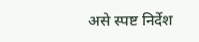असे स्पष्ट निर्देश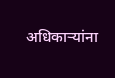अधिकाऱ्यांना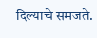दिल्याचे समजते.